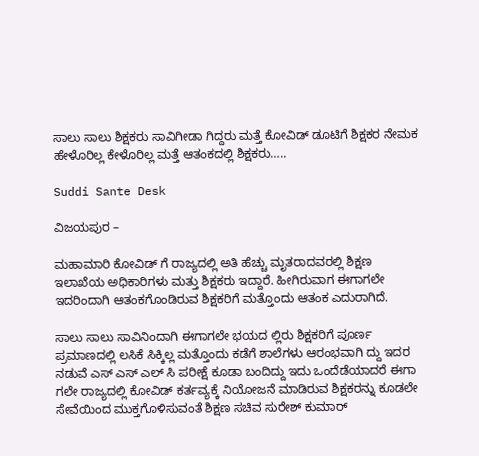ಸಾಲು ಸಾಲು ಶಿಕ್ಷಕರು ಸಾವಿಗೀಡಾ ಗಿದ್ದರು ಮತ್ತೆ ಕೋವಿಡ್ ಡೂಟಿಗೆ ಶಿಕ್ಷಕರ ನೇಮಕ ಹೇಳೊರಿಲ್ಲ ಕೇಳೊರಿಲ್ಲ ಮತ್ತೆ ಆತಂಕದಲ್ಲಿ ಶಿಕ್ಷಕರು…..

Suddi Sante Desk

ವಿಜಯಪುರ –

ಮಹಾಮಾರಿ ಕೋವಿಡ್ ಗೆ ರಾಜ್ಯದಲ್ಲಿ ಅತಿ ಹೆಚ್ಚು ಮೃತರಾದವರಲ್ಲಿ ಶಿಕ್ಷಣ ಇಲಾಖೆಯ ಅಧಿಕಾರಿಗಳು ಮತ್ತು ಶಿಕ್ಷಕರು ಇದ್ದಾರೆ. ಹೀಗಿರುವಾಗ ಈಗಾಗಲೇ ಇದರಿಂದಾಗಿ ಆತಂಕಗೊಂಡಿರುವ ಶಿಕ್ಷಕರಿಗೆ ಮತ್ತೊಂದು ಆತಂಕ ಎದುರಾಗಿದೆ.

ಸಾಲು ಸಾಲು ಸಾವಿನಿಂದಾಗಿ ಈಗಾಗಲೇ ಭಯದ ಲ್ಲಿರು ಶಿಕ್ಷಕರಿಗೆ ಪೂರ್ಣ ಪ್ರಮಾಣದಲ್ಲಿ ಲಸಿಕೆ ಸಿಕ್ಕಿಲ್ಲ ಮತ್ತೊಂದು ಕಡೆಗೆ ಶಾಲೆಗಳು ಆರಂಭವಾಗಿ ದ್ದು ಇದರ ನಡುವೆ ಎಸ್ ಎಸ್ ಎಲ್ ಸಿ ಪರೀಕ್ಷೆ ಕೂಡಾ ಬಂದಿದ್ದು ಇದು ಒಂದೆಡೆಯಾದರೆ ಈಗಾ ಗಲೇ ರಾಜ್ಯದಲ್ಲಿ ಕೋವಿಡ್ ಕರ್ತವ್ಯಕ್ಕೆ ನಿಯೋಜನೆ ಮಾಡಿರುವ ಶಿಕ್ಷಕರನ್ನು ಕೂಡಲೇ ಸೇವೆಯಿಂದ ಮುಕ್ತಗೊಳಿಸುವಂತೆ ಶಿಕ್ಷಣ ಸಚಿವ ಸುರೇಶ್ ಕುಮಾರ್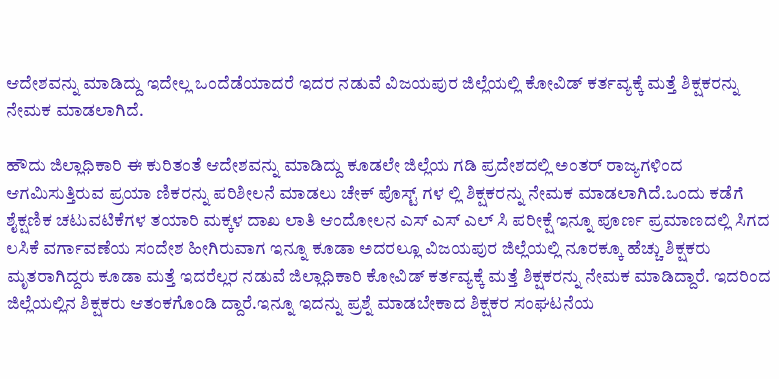ಆದೇಶವನ್ನು ಮಾಡಿದ್ದು ಇದೇಲ್ಲ ಒಂದೆಡೆಯಾದರೆ ಇದರ ನಡುವೆ ವಿಜಯಪುರ ಜಿಲ್ಲೆಯಲ್ಲಿ ಕೋವಿಡ್ ಕರ್ತವ್ಯಕ್ಕೆ ಮತ್ತೆ ಶಿಕ್ಷಕರನ್ನು ನೇಮಕ ಮಾಡಲಾಗಿದೆ.

ಹೌದು ಜಿಲ್ಲಾಧಿಕಾರಿ ಈ ಕುರಿತಂತೆ ಆದೇಶವನ್ನು ಮಾಡಿದ್ದು ಕೂಡಲೇ ಜಿಲ್ಲೆಯ ಗಡಿ ಪ್ರದೇಶದಲ್ಲಿ ಅಂತರ್ ರಾಜ್ಯಗಳಿಂದ ಆಗಮಿಸುತ್ತಿರುವ ಪ್ರಯಾ ಣಿಕರನ್ನು ಪರಿಶೀಲನೆ ಮಾಡಲು ಚೇಕ್ ಪೊಸ್ಟ್ ಗಳ ಲ್ಲಿ ಶಿಕ್ಷಕರನ್ನು ನೇಮಕ ಮಾಡಲಾಗಿದೆ.ಒಂದು ಕಡೆಗೆ ಶೈಕ್ಷಣಿಕ ಚಟುವಟಿಕೆಗಳ ತಯಾರಿ ಮಕ್ಕಳ ದಾಖ ಲಾತಿ ಆಂದೋಲನ ಎಸ್ ಎಸ್ ಎಲ್ ಸಿ ಪರೀಕ್ಷೆ ಇನ್ನೂ ಪೂರ್ಣ ಪ್ರಮಾಣದಲ್ಲಿ ಸಿಗದ ಲಸಿಕೆ ವರ್ಗಾವಣೆಯ ಸಂದೇಶ ಹೀಗಿರುವಾಗ ಇನ್ನೂ ಕೂಡಾ ಅದರಲ್ಲೂ ವಿಜಯಪುರ ಜಿಲ್ಲೆಯಲ್ಲಿ ನೂರಕ್ಕೂ ಹೆಚ್ಚು ಶಿಕ್ಷಕರು ಮೃತರಾಗಿದ್ದರು ಕೂಡಾ ಮತ್ತೆ ಇದರೆಲ್ಲರ ನಡುವೆ ಜಿಲ್ಲಾಧಿಕಾರಿ ಕೋವಿಡ್ ಕರ್ತವ್ಯಕ್ಕೆ ಮತ್ತೆ ಶಿಕ್ಷಕರನ್ನು ನೇಮಕ ಮಾಡಿದ್ದಾರೆ. ಇದರಿಂದ ಜಿಲ್ಲೆಯಲ್ಲಿನ ಶಿಕ್ಷಕರು ಆತಂಕಗೊಂಡಿ ದ್ದಾರೆ.ಇನ್ನೂ ಇದನ್ನು ಪ್ರಶ್ನೆ ಮಾಡಬೇಕಾದ ಶಿಕ್ಷಕರ ಸಂಘಟನೆಯ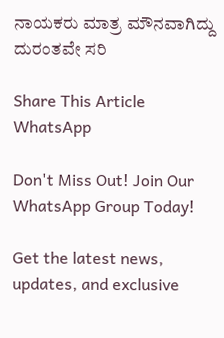ನಾಯಕರು ಮಾತ್ರ ಮೌನವಾಗಿದ್ದು ದುರಂತವೇ ಸರಿ

Share This Article
WhatsApp

Don't Miss Out! Join Our WhatsApp Group Today!

Get the latest news, updates, and exclusive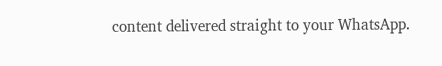content delivered straight to your WhatsApp.